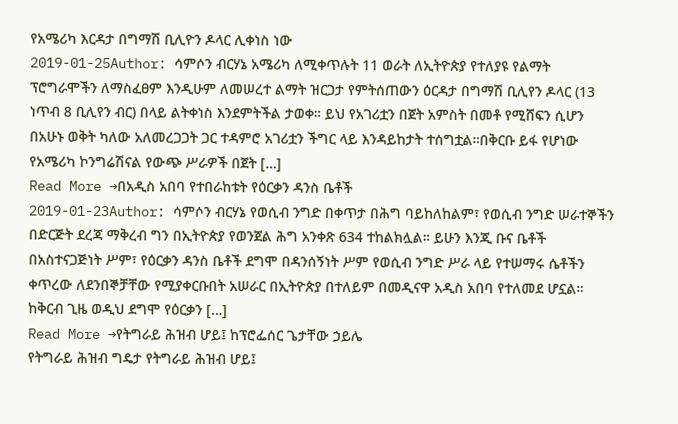የአሜሪካ እርዳታ በግማሽ ቢሊዮን ዶላር ሊቀነስ ነው
2019-01-25Author: ሳምሶን ብርሃኔ አሜሪካ ለሚቀጥሉት 11 ወራት ለኢትዮጵያ የተለያዩ የልማት ፕሮግራሞችን ለማስፈፀም እንዲሁም ለመሠረተ ልማት ዝርጋታ የምትሰጠውን ዕርዳታ በግማሽ ቢሊየን ዶላር (13 ነጥብ 8 ቢሊየን ብር) በላይ ልትቀነስ እንደምትችል ታወቀ። ይህ የአገሪቷን በጀት አምስት በመቶ የሚሸፍን ሲሆን በአሁኑ ወቅት ካለው አለመረጋጋት ጋር ተዳምሮ አገሪቷን ችግር ላይ እንዳይከታት ተሰግቷል።በቅርቡ ይፋ የሆነው የአሜሪካ ኮንግሬሽናል የውጭ ሥራዎች በጀት […]
Read More →በአዲስ አበባ የተበራከቱት የዕርቃን ዳንስ ቤቶች
2019-01-23Author: ሳምሶን ብርሃኔ የወሲብ ንግድ በቀጥታ በሕግ ባይከለከልም፣ የወሲብ ንግድ ሠራተኞችን በድርጅት ደረጃ ማቅረብ ግን በኢትዮጵያ የወንጀል ሕግ አንቀጽ 634 ተከልክሏል። ይሁን እንጂ ቡና ቤቶች በአስተናጋጅነት ሥም፣ የዕርቃን ዳንስ ቤቶች ደግሞ በዳንሰኝነት ሥም የወሲብ ንግድ ሥራ ላይ የተሠማሩ ሴቶችን ቀጥረው ለደንበኞቻቸው የሚያቀርቡበት አሠራር በኢትዮጵያ በተለይም በመዲናዋ አዲስ አበባ የተለመደ ሆኗል። ከቅርብ ጊዜ ወዲህ ደግሞ የዕርቃን […]
Read More →የትግራይ ሕዝብ ሆይ፤ ከፕሮፌሰር ጌታቸው ኃይሌ
የትግራይ ሕዝብ ግዴታ የትግራይ ሕዝብ ሆይ፤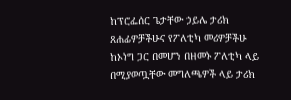ከፕሮፌሰር ጌታቸው ኃይሌ ታሪክ ጸሐፊዎቻችሁና የፖለቲካ መሪዎቻችሁ ከኦነግ ጋር በመሆን በዘመኑ ፖለቲካ ላይ በሚያወጧቸው መግለጫዎች ላይ ታሪክ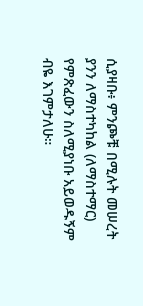ሲያዛቡ፥ ምንጮቹ በሚሉት መሠረት ያንን ለማስተካከል (ለማስተማር) የምጽፈውን ስለሚያነቡ አይወዱኝም ብዬ እገምታለሁ።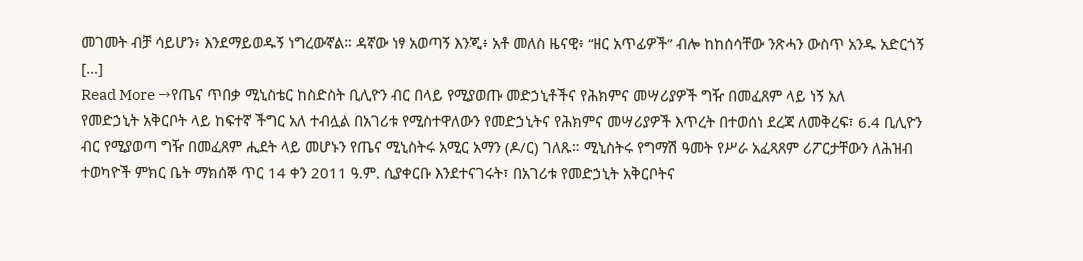መገመት ብቻ ሳይሆን፥ እንደማይወዱኝ ነግረውኛል። ዳኛው ነፃ አወጣኝ እንጂ፥ አቶ መለስ ዜናዊ፥ “ዘር አጥፊዎች” ብሎ ከከሰሳቸው ንጽሓን ውስጥ አንዱ አድርጎኝ […]
Read More →የጤና ጥበቃ ሚኒስቴር ከስድስት ቢሊዮን ብር በላይ የሚያወጡ መድኃኒቶችና የሕክምና መሣሪያዎች ግዥ በመፈጸም ላይ ነኝ አለ
የመድኃኒት አቅርቦት ላይ ከፍተኛ ችግር አለ ተብሏል በአገሪቱ የሚስተዋለውን የመድኃኒትና የሕክምና መሣሪያዎች እጥረት በተወሰነ ደረጃ ለመቅረፍ፣ 6.4 ቢሊዮን ብር የሚያወጣ ግዥ በመፈጸም ሒደት ላይ መሆኑን የጤና ሚኒስትሩ አሚር አማን (ዶ/ር) ገለጹ። ሚኒስትሩ የግማሽ ዓመት የሥራ አፈጻጸም ሪፖርታቸውን ለሕዝብ ተወካዮች ምክር ቤት ማክሰኞ ጥር 14 ቀን 2011 ዓ.ም. ሲያቀርቡ እንደተናገሩት፣ በአገሪቱ የመድኃኒት አቅርቦትና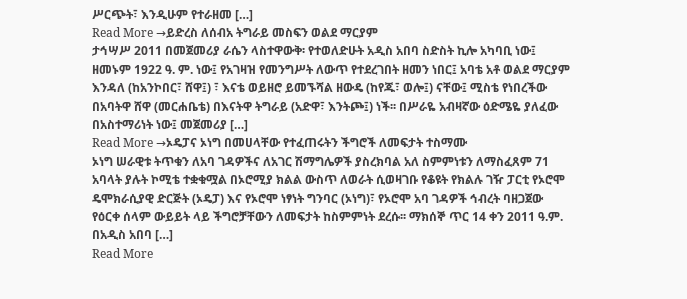ሥርጭት፣ እንዲሁም የተራዘመ […]
Read More →ይድረስ ለሰብአ ትግራይ መስፍን ወልደ ማርያም
ታኅሣሥ 2011 በመጀመሪያ ራሴን ላስተዋውቅ፡ የተወለድሁት አዲስ አበባ ስድስት ኪሎ አካባቢ ነው፤ ዘመኑም 1922 ዓ. ም. ነው፤ የአገዛዝ የመንግሥት ለውጥ የተደረገበት ዘመን ነበር፤ አባቴ አቶ ወልደ ማርያም እንዳለ (ከአንኮበር፣ ሸዋ፤) ፣ እናቴ ወይዘሮ ይመኙሻል ዘውዴ (ከየጁ፣ ወሎ፤) ናቸው፤ ሚስቴ የነበረችው በአባትዋ ሸዋ (መርሐቤቴ) በእናትዋ ትግራይ (አድዋ፣ እንትጮ፤) ነች፡፡ በሥራዬ አብዛኛው ዕድሜዬ ያለፈው በአስተማሪነት ነው፤ መጀመሪያ […]
Read More →ኦዴፓና ኦነግ በመሀላቸው የተፈጠሩትን ችግሮች ለመፍታት ተስማሙ
ኦነግ ሠራዊቱ ትጥቁን ለአባ ገዳዎችና ለአገር ሽማግሌዎች ያስረክባል አለ ስምምነቱን ለማስፈጸም 71 አባላት ያሉት ኮሚቴ ተቋቁሟል በኦሮሚያ ክልል ውስጥ ለወራት ሲወዛገቡ የቆዩት የክልሉ ገዥ ፓርቲ የኦሮሞ ዴሞክራሲያዊ ድርጅት (ኦዴፓ) እና የኦሮሞ ነፃነት ግንባር (ኦነግ)፣ የኦሮሞ አባ ገዳዎች ኅብረት ባዘጋጀው የዕርቀ ሰላም ውይይት ላይ ችግሮቻቸውን ለመፍታት ከስምምነት ደረሱ፡፡ ማክሰኞ ጥር 14 ቀን 2011 ዓ.ም. በአዲስ አበባ […]
Read More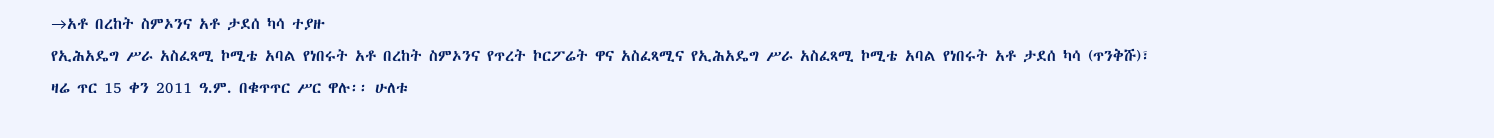→አቶ በረከት ስምኦንና አቶ ታደሰ ካሳ ተያዙ
የኢሕአዴግ ሥራ አስፈጻሚ ኮሚቴ አባል የነበሩት አቶ በረከት ስምኦንና የጥረት ኮርፖሬት ዋና አስፈጻሚና የኢሕአዴግ ሥራ አስፈጻሚ ኮሚቴ አባል የነበሩት አቶ ታደሰ ካሳ (ጥንቅሹ)፣ ዛሬ ጥር 15 ቀን 2011 ዓ.ም. በቁጥጥር ሥር ዋሉ፡፡ ሁለቱ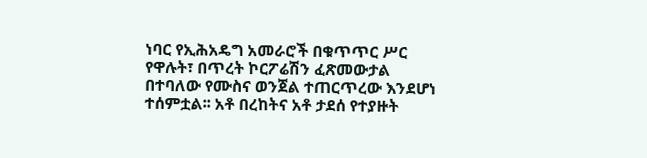ነባር የኢሕአዴግ አመራሮች በቁጥጥር ሥር የዋሉት፣ በጥረት ኮርፖሬሽን ፈጽመውታል በተባለው የሙስና ወንጀል ተጠርጥረው እንደሆነ ተሰምቷል፡፡ አቶ በረከትና አቶ ታደሰ የተያዙት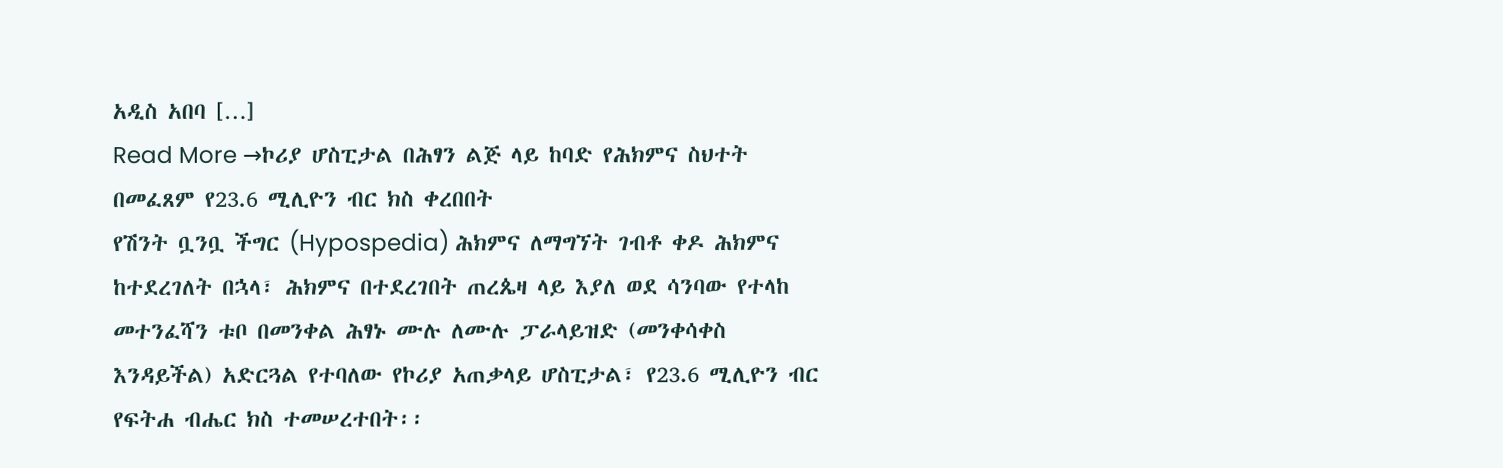አዲስ አበባ […]
Read More →ኮሪያ ሆስፒታል በሕፃን ልጅ ላይ ከባድ የሕክምና ስህተት በመፈጸም የ23.6 ሚሊዮን ብር ክስ ቀረበበት
የሽንት ቧንቧ ችግር (Hypospedia) ሕክምና ለማግኘት ገብቶ ቀዶ ሕክምና ከተደረገለት በኋላ፣ ሕክምና በተደረገበት ጠረጴዛ ላይ እያለ ወደ ሳንባው የተላከ መተንፈሻን ቱቦ በመንቀል ሕፃኑ ሙሉ ለሙሉ ፓራላይዝድ (መንቀሳቀስ እንዳይችል) አድርጓል የተባለው የኮሪያ አጠቃላይ ሆስፒታል፣ የ23.6 ሚሊዮን ብር የፍትሐ ብሔር ክስ ተመሠረተበት፡፡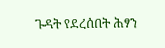ጉዳት የደረሰበት ሕፃን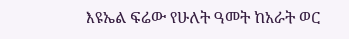እዩኤል ፍሬው የሁለት ዓመት ከአራት ወር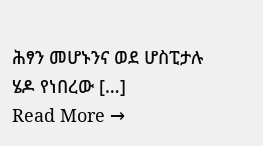ሕፃን መሆኑንና ወደ ሆስፒታሉ ሄዶ የነበረው […]
Read More →